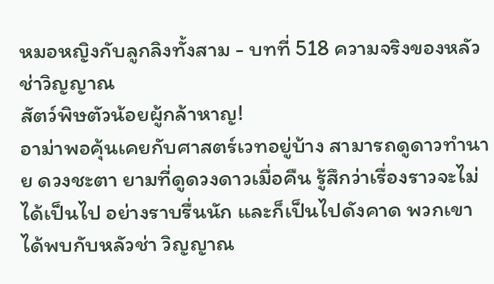หมอหญิงกับลูกลิงทั้งสาม - บทที่ 518 ความจริงของหลัวช่าวิญญาณ
สัตว์พิษตัวน้อยผู้กล้าหาญ!
อาม่าพอคุ้นเคยกับศาสตร์เวทอยู่บ้าง สามารถดูดาวทำนาย ดวงชะตา ยามที่ดูดวงดาวเมื่อคืน รู้สึกว่าเรื่องราวจะไม่ได้เป็นไป อย่างราบรื่นนัก และก็เป็นไปดังคาด พวกเขาได้พบกับหลัวช่า วิญญาณ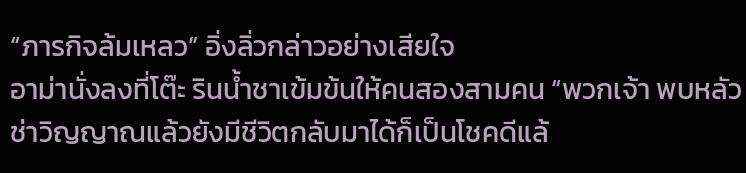“ภารกิจล้มเหลว” อิ่งลิ่วกล่าวอย่างเสียใจ
อาม่านั่งลงที่โต๊ะ รินนํ้าชาเข้มข้นให้คนสองสามคน “พวกเจ้า พบหลัวช่าวิญญาณแล้วยังมีชีวิตกลับมาได้ก็เป็นโชคดีแล้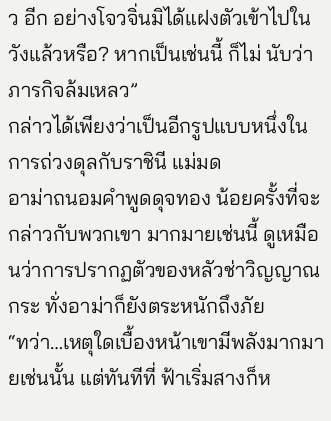ว อีก อย่างโจวจิ่นมิได้แฝงตัวเข้าไปในวังแล้วหรือ? หากเป็นเช่นนี้ ก็ไม่ นับว่าภารกิจล้มเหลว”
กล่าวได้เพียงว่าเป็นอีกรูปแบบหนึ่งในการถ่วงดุลกับราชินี แม่มด
อาม่าถนอมคำพูดดุจทอง น้อยครั้งที่จะกล่าวกับพวกเขา มากมายเช่นนี้ ดูเหมือนว่าการปรากฏตัวของหลัวช่าวิญญาณ กระ ทั่งอาม่าก็ยังตระหนักถึงภัย
“ทว่า…เหตุใดเบื้องหน้าเขามีพลังมากมายเช่นนั้น แต่ทันทีที่ ฟ้าเริ่มสางก็ห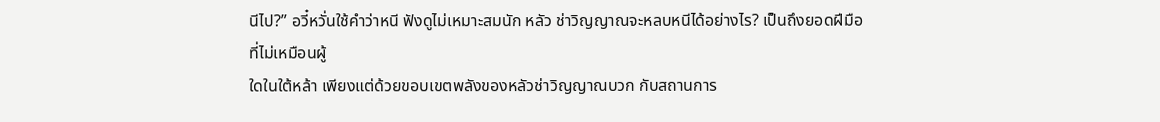นีไป?” อวี๋หวั่นใช้คำว่าหนี ฟังดูไม่เหมาะสมนัก หลัว ช่าวิญญาณจะหลบหนีได้อย่างไร? เป็นถึงยอดฝีมือที่ไม่เหมือนผู้
ใดในใต้หล้า เพียงแต่ด้วยขอบเขตพลังของหลัวช่าวิญญาณบวก กับสถานการ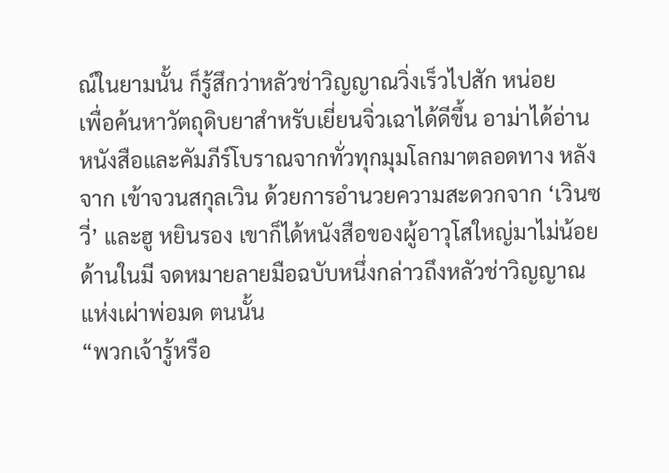ณ์ในยามนั้น ก็รู้สึกว่าหลัวช่าวิญญาณวิ่งเร็วไปสัก หน่อย
เพื่อค้นหาวัตถุดิบยาสำหรับเยี่ยนจิ่วเฉาได้ดีขึ้น อาม่าได้อ่าน หนังสือและคัมภีร์โบราณจากทั่วทุกมุมโลกมาตลอดทาง หลังจาก เข้าจวนสกุลเวิน ด้วยการอำนวยความสะดวกจาก ‘เวินซวี่’ และฮู หยินรอง เขาก็ได้หนังสือของผู้อาวุโสใหญ่มาไม่น้อย ด้านในมี จดหมายลายมือฉบับหนึ่งกล่าวถึงหลัวช่าวิญญาณแห่งเผ่าพ่อมด ตนนั้น
“พวกเจ้ารู้หรือ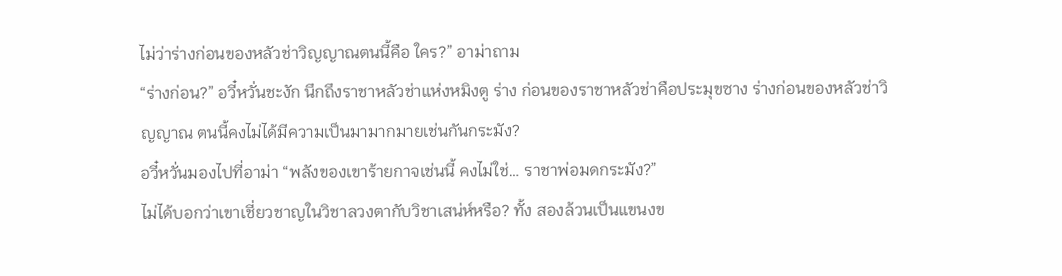ไม่ว่าร่างก่อนของหลัวช่าวิญญาณตนนี้คือ ใคร?” อาม่าถาม
“ร่างก่อน?” อวี๋หวั่นชะงัก นึกถึงราชาหลัวช่าแห่งหมิงตู ร่าง ก่อนของราชาหลัวช่าคือประมุขซาง ร่างก่อนของหลัวช่าวิญญาณ ตนนี้คงไม่ได้มีความเป็นมามากมายเช่นกันกระมัง?
อวี๋หวั่นมองไปที่อาม่า “พลังของเขาร้ายกาจเช่นนี้ คงไม่ใช่… ราชาพ่อมดกระมัง?”
ไม่ได้บอกว่าเขาเชี่ยวชาญในวิชาลวงตากับวิชาเสน่ห์หรือ? ทั้ง สองล้วนเป็นแขนงข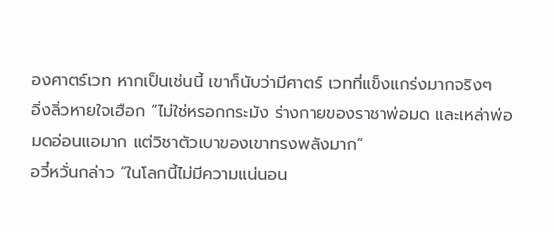องศาตร์เวท หากเป็นเช่นนี้ เขาก็นับว่ามีศาตร์ เวทที่แข็งแกร่งมากจริงๆ
อิ่งลิ่วหายใจเฮือก “ไม่ใช่หรอกกระมัง ร่างกายของราชาพ่อมด และเหล่าพ่อมดอ่อนแอมาก แต่วิชาตัวเบาของเขาทรงพลังมาก”
อวี๋หวั่นกล่าว “ในโลกนี้ไม่มีความแน่นอน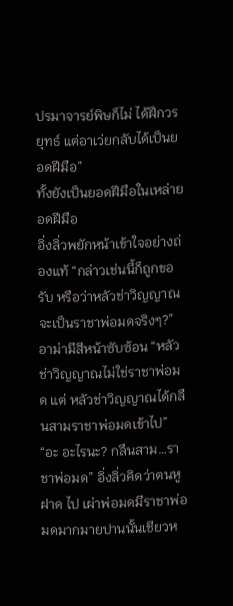ปรมาจารย์พิษก็ไม่ ได้ฝึกวรยุทธ์ แต่อาเว่ยกลับได้เป็นยอดฝีมือ”
ทั้งยังเป็นยอดฝีมือในเหล่ายอดฝีมือ
อิ่งลิ่วพยักหน้าเข้าใจอย่างถ่องแท้ “กล่าวเช่นนี้ก็ถูกขอรับ หรือว่าหลัวช่าวิญญาณจะเป็นราชาพ่อมดจริงๆ?”
อาม่ามีสีหน้าซับซ้อน “หลัวช่าวิญญาณไม่ใช่ราชาพ่อมด แต่ หลัวช่าวิญญาณได้กลืนสามราชาพ่อมดเข้าไป”
“อะ อะไรนะ? กลืนสาม…ราชาพ่อมด” อิ่งลิ่วคิดว่าตนหูฝาด ไป เผ่าพ่อมดมีราชาพ่อมดมากมายปานนั้นเชียวห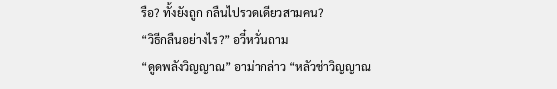รือ? ทั้งยังถูก กลืนไปรวดเดียวสามคน?
“วิธีกลืนอย่างไร?” อวี๋หวั่นถาม
“ดูดพลังวิญญาณ” อาม่ากล่าว “หลัวช่าวิญญาณ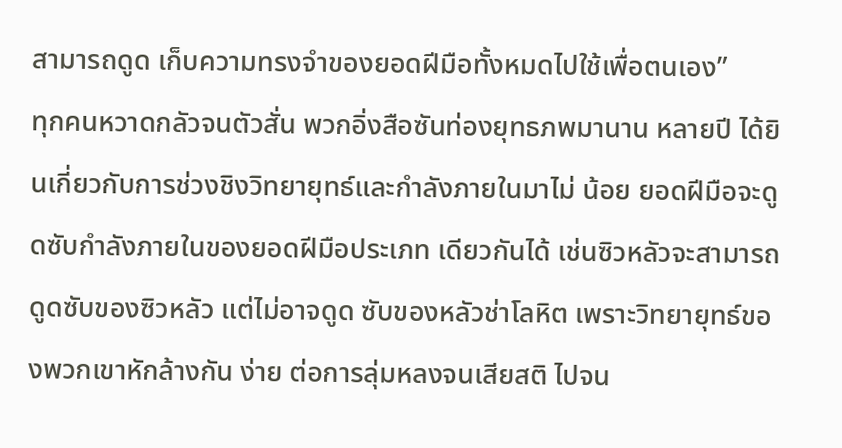สามารถดูด เก็บความทรงจำของยอดฝีมือทั้งหมดไปใช้เพื่อตนเอง”
ทุกคนหวาดกลัวจนตัวสั่น พวกอิ่งสือซันท่องยุทธภพมานาน หลายปี ได้ยินเกี่ยวกับการช่วงชิงวิทยายุทธ์และกำลังภายในมาไม่ น้อย ยอดฝีมือจะดูดซับกำลังภายในของยอดฝีมือประเภท เดียวกันได้ เช่นซิวหลัวจะสามารถดูดซับของซิวหลัว แต่ไม่อาจดูด ซับของหลัวช่าโลหิต เพราะวิทยายุทธ์ของพวกเขาหักล้างกัน ง่าย ต่อการลุ่มหลงจนเสียสติ ไปจน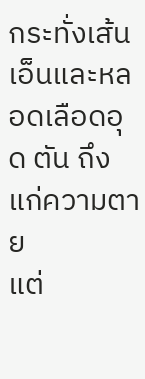กระทั่งเส้นเอ็นและหลอดเลือดอุด ตัน ถึงแก่ความตาย
แต่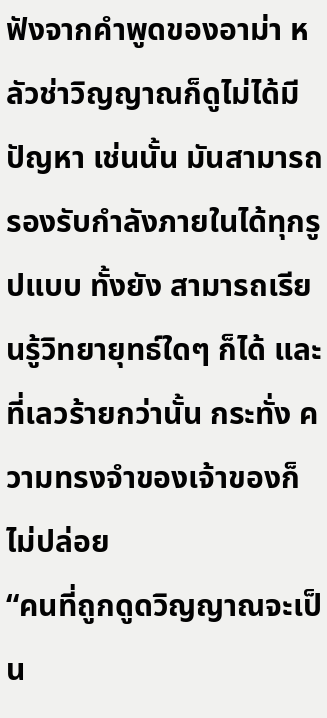ฟังจากคำพูดของอาม่า หลัวช่าวิญญาณก็ดูไม่ได้มีปัญหา เช่นนั้น มันสามารถรองรับกำลังภายในได้ทุกรูปแบบ ทั้งยัง สามารถเรียนรู้วิทยายุทธ์ใดๆ ก็ได้ และที่เลวร้ายกว่านั้น กระทั่ง ความทรงจำของเจ้าของก็ไม่ปล่อย
“คนที่ถูกดูดวิญญาณจะเป็น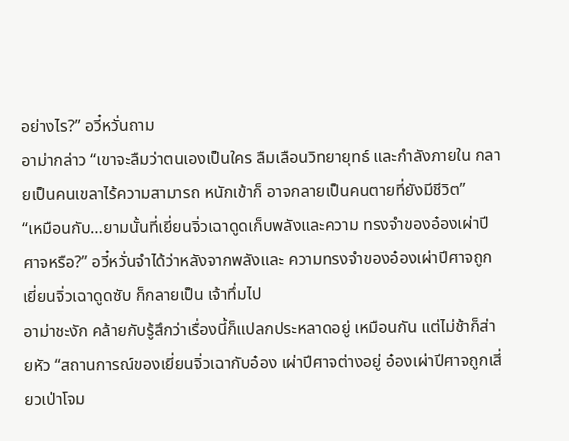อย่างไร?” อวี๋หวั่นถาม
อาม่ากล่าว “เขาจะลืมว่าตนเองเป็นใคร ลืมเลือนวิทยายุทธ์ และกำลังภายใน กลายเป็นคนเขลาไร้ความสามารถ หนักเข้าก็ อาจกลายเป็นคนตายที่ยังมีชีวิต”
“เหมือนกับ…ยามนั้นที่เยี่ยนจิ่วเฉาดูดเก็บพลังและความ ทรงจำของอ๋องเผ่าปีศาจหรือ?” อวี๋หวั่นจำได้ว่าหลังจากพลังและ ความทรงจำของอ๋องเผ่าปีศาจถูกเยี่ยนจิ่วเฉาดูดซับ ก็กลายเป็น เจ้าทึ่มไป
อาม่าชะงัก คล้ายกับรู้สึกว่าเรื่องนี้ก็แปลกประหลาดอยู่ เหมือนกัน แต่ไม่ช้าก็ส่ายหัว “สถานการณ์ของเยี่ยนจิ่วเฉากับอ๋อง เผ่าปีศาจต่างอยู่ อ๋องเผ่าปีศาจถูกเสี่ยวเป่าโจม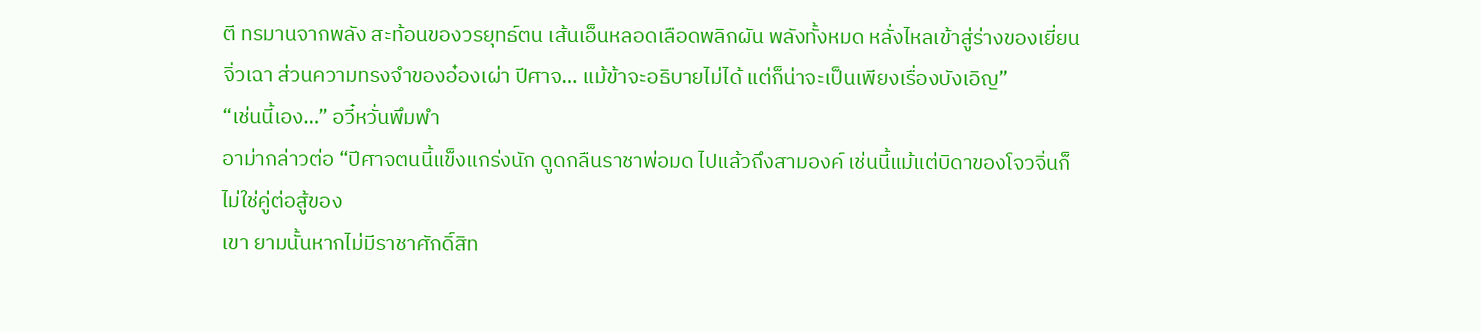ตี ทรมานจากพลัง สะท้อนของวรยุทธ์ตน เส้นเอ็นหลอดเลือดพลิกผัน พลังทั้งหมด หลั่งไหลเข้าสู่ร่างของเยี่ยนจิ่วเฉา ส่วนความทรงจำของอ๋องเผ่า ปีศาจ… แม้ข้าจะอธิบายไม่ได้ แต่ก็น่าจะเป็นเพียงเรื่องบังเอิญ”
“เช่นนี้เอง…” อวี๋หวั่นพึมพำ
อาม่ากล่าวต่อ “ปีศาจตนนี้แข็งแกร่งนัก ดูดกลืนราชาพ่อมด ไปแล้วถึงสามองค์ เช่นนี้แม้แต่บิดาของโจวจิ่นก็ไม่ใช่คู่ต่อสู้ของ
เขา ยามนั้นหากไม่มีราชาศักดิ์สิท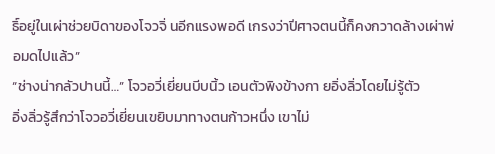ธิ์อยู่ในเผ่าช่วยบิดาของโจวจิ่ นอีกแรงพอดี เกรงว่าปีศาจตนนี้ก็คงกวาดล้างเผ่าพ่อมดไปแล้ว”
“ช่างน่ากลัวปานนี้…” โจวอวี่เยี่ยนบีบนิ้ว เอนตัวพิงข้างกา ยอิ่งลิ่วโดยไม่รู้ตัว
อิ่งลิ่วรู้สึกว่าโจวอวี่เยี่ยนเขยิบมาทางตนก้าวหนึ่ง เขาไม่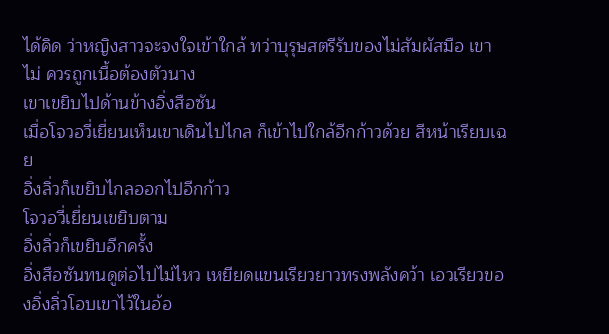ได้คิด ว่าหญิงสาวจะจงใจเข้าใกล้ ทว่าบุรุษสตรีรับของไม่สัมผัสมือ เขาไม่ ควรถูกเนื้อต้องตัวนาง
เขาเขยิบไปด้านข้างอิ่งสือซัน
เมื่อโจวอวี่เยี่ยนเห็นเขาเดินไปไกล ก็เข้าไปใกล้อีกก้าวด้วย สีหน้าเรียบเฉย
อิ่งลิ่วก็เขยิบไกลออกไปอีกก้าว
โจวอวี่เยี่ยนเขยิบตาม
อิ่งลิ่วก็เขยิบอีกครั้ง
อิ่งสือซันทนดูต่อไปไม่ไหว เหยียดแขนเรียวยาวทรงพลังคว้า เอวเรียวของอิ่งลิ่วโอบเขาไว้ในอ้อ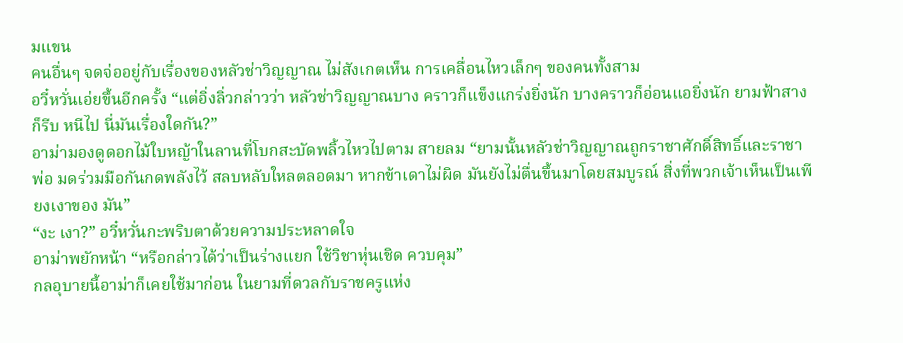มแขน
คนอื่นๆ จดจ่ออยู่กับเรื่องของหลัวช่าวิญญาณ ไม่สังเกตเห็น การเคลื่อนไหวเล็กๆ ของคนทั้งสาม
อวี๋หวั่นเอ่ยขึ้นอีกครั้ง “แต่อิ่งลิ่วกล่าวว่า หลัวช่าวิญญาณบาง คราวก็แข็งแกร่งยิ่งนัก บางคราวก็อ่อนแอยิ่งนัก ยามฟ้าสางก็รีบ หนีไป นี่มันเรื่องใดกัน?”
อาม่ามองดูดอกไม้ใบหญ้าในลานที่โบกสะบัดพลิ้วไหวไปตาม สายลม “ยามนั้นหลัวช่าวิญญาณถูกราชาศักดิ์สิทธิ์และราชาพ่อ มดร่วมมือกันกดพลังไว้ สลบหลับใหลตลอดมา หากข้าเดาไม่ผิด มันยังไม่ตื่นขึ้นมาโดยสมบูรณ์ สิ่งที่พวกเจ้าเห็นเป็นเพียงเงาของ มัน”
“งะ เงา?” อวี๋หวั่นกะพริบตาด้วยความประหลาดใจ
อาม่าพยักหน้า “หรือกล่าวได้ว่าเป็นร่างแยก ใช้วิชาหุ่นเชิด ควบคุม”
กลอุบายนี้อาม่าก็เคยใช้มาก่อน ในยามที่ดวลกับราชครูแห่ง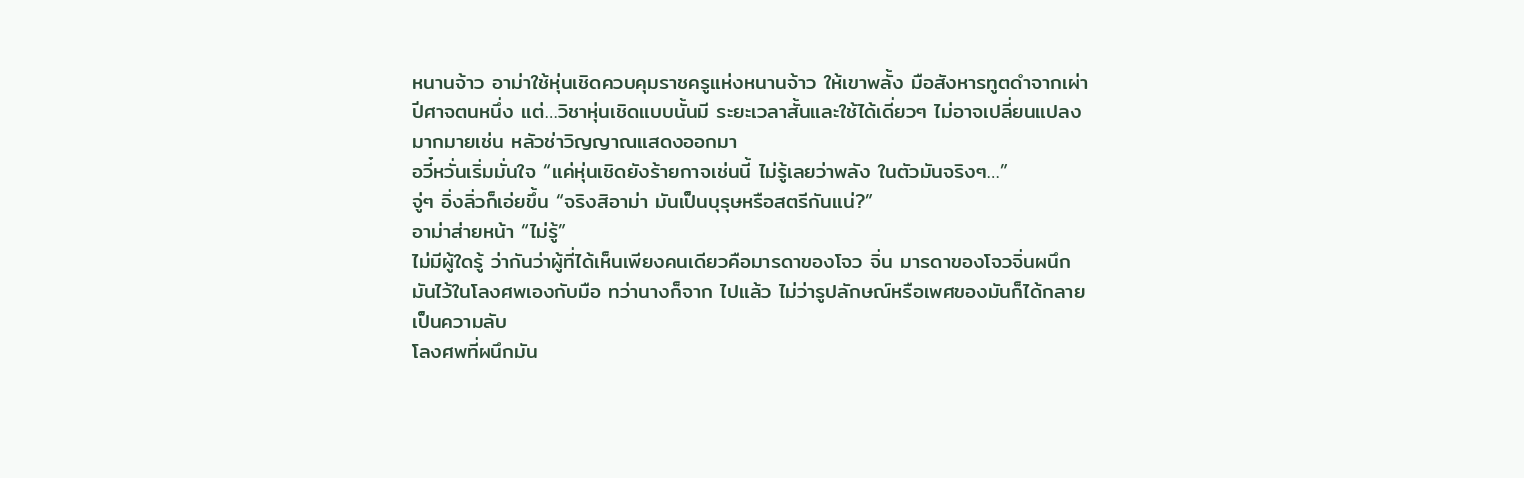หนานจ้าว อาม่าใช้หุ่นเชิดควบคุมราชครูแห่งหนานจ้าว ให้เขาพลั้ง มือสังหารทูตดำจากเผ่าปีศาจตนหนึ่ง แต่…วิชาหุ่นเชิดแบบนั้นมี ระยะเวลาสั้นและใช้ได้เดี่ยวๆ ไม่อาจเปลี่ยนแปลงมากมายเช่น หลัวช่าวิญญาณแสดงออกมา
อวี๋หวั่นเริ่มมั่นใจ “แค่หุ่นเชิดยังร้ายกาจเช่นนี้ ไม่รู้เลยว่าพลัง ในตัวมันจริงๆ…”
จู่ๆ อิ่งลิ่วก็เอ่ยขึ้น “จริงสิอาม่า มันเป็นบุรุษหรือสตรีกันแน่?”
อาม่าส่ายหน้า “ไม่รู้”
ไม่มีผู้ใดรู้ ว่ากันว่าผู้ที่ได้เห็นเพียงคนเดียวคือมารดาของโจว จิ่น มารดาของโจวจิ่นผนึกมันไว้ในโลงศพเองกับมือ ทว่านางก็จาก ไปแล้ว ไม่ว่ารูปลักษณ์หรือเพศของมันก็ได้กลายเป็นความลับ
โลงศพที่ผนึกมัน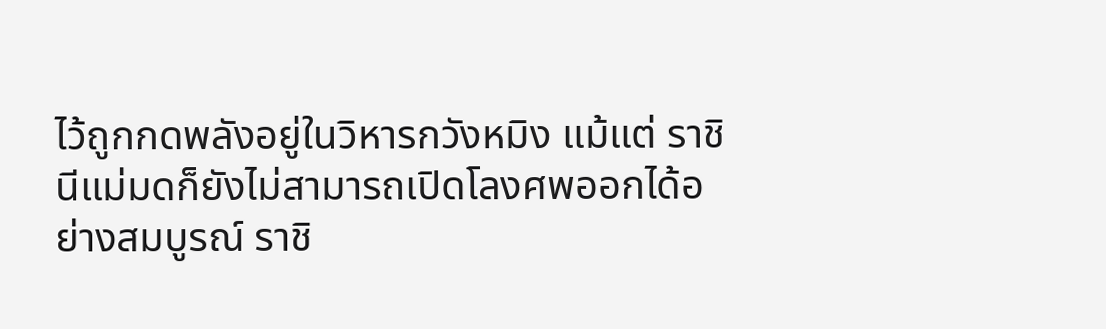ไว้ถูกกดพลังอยู่ในวิหารกวังหมิง แม้แต่ ราชินีแม่มดก็ยังไม่สามารถเปิดโลงศพออกได้อย่างสมบูรณ์ ราชิ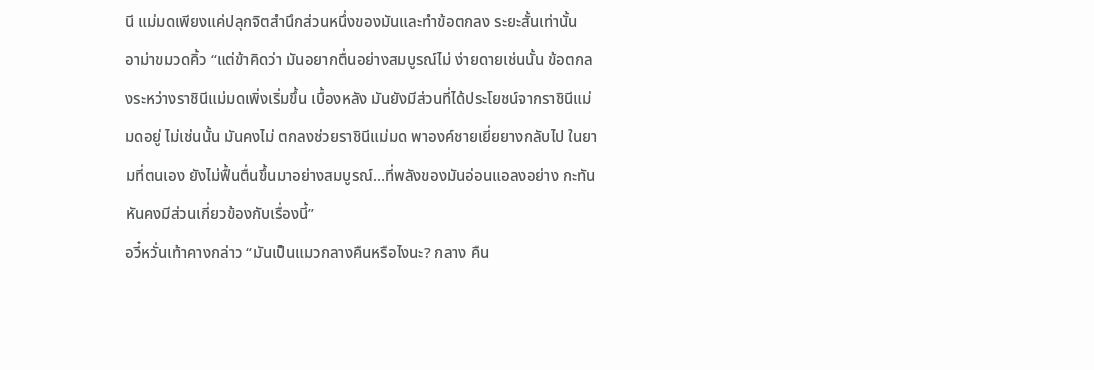นี แม่มดเพียงแค่ปลุกจิตสำนึกส่วนหนึ่งของมันและทำข้อตกลง ระยะสั้นเท่านั้น
อาม่าขมวดคิ้ว “แต่ข้าคิดว่า มันอยากตื่นอย่างสมบูรณ์ไม่ ง่ายดายเช่นนั้น ข้อตกลงระหว่างราชินีแม่มดเพิ่งเริ่มขึ้น เบื้องหลัง มันยังมีส่วนที่ได้ประโยชน์จากราชินีแม่มดอยู่ ไม่เช่นนั้น มันคงไม่ ตกลงช่วยราชินีแม่มด พาองค์ชายเยี่ยยางกลับไป ในยามที่ตนเอง ยังไม่ฟื้นตื่นขึ้นมาอย่างสมบูรณ์…ที่พลังของมันอ่อนแอลงอย่าง กะทันหันคงมีส่วนเกี่ยวข้องกับเรื่องนี้”
อวี๋หวั่นเท้าคางกล่าว “มันเป็นแมวกลางคืนหรือไงนะ? กลาง คืน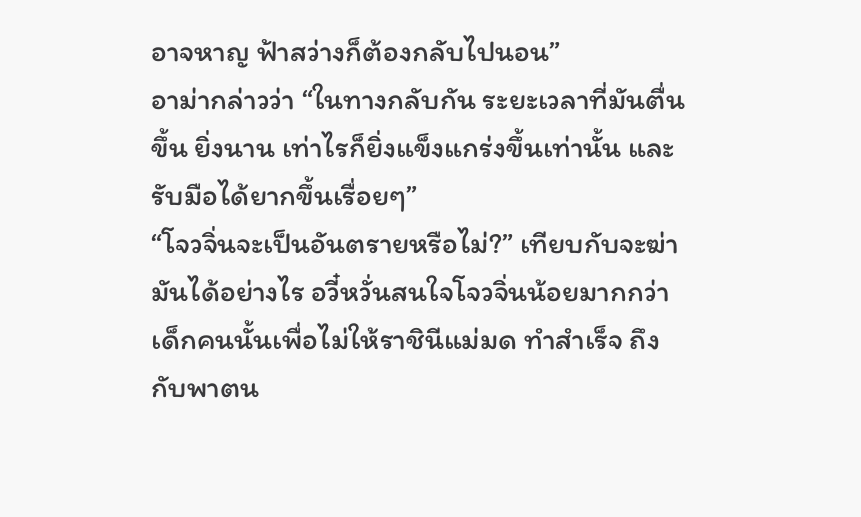อาจหาญ ฟ้าสว่างก็ต้องกลับไปนอน”
อาม่ากล่าวว่า “ในทางกลับกัน ระยะเวลาที่มันตื่นขึ้น ยิ่งนาน เท่าไรก็ยิ่งแข็งแกร่งขึ้นเท่านั้น และรับมือได้ยากขึ้นเรื่อยๆ”
“โจวจิ่นจะเป็นอันตรายหรือไม่?” เทียบกับจะฆ่ามันได้อย่างไร อวี๋หวั่นสนใจโจวจิ่นน้อยมากกว่า เด็กคนนั้นเพื่อไม่ให้ราชินีแม่มด ทำสำเร็จ ถึงกับพาตน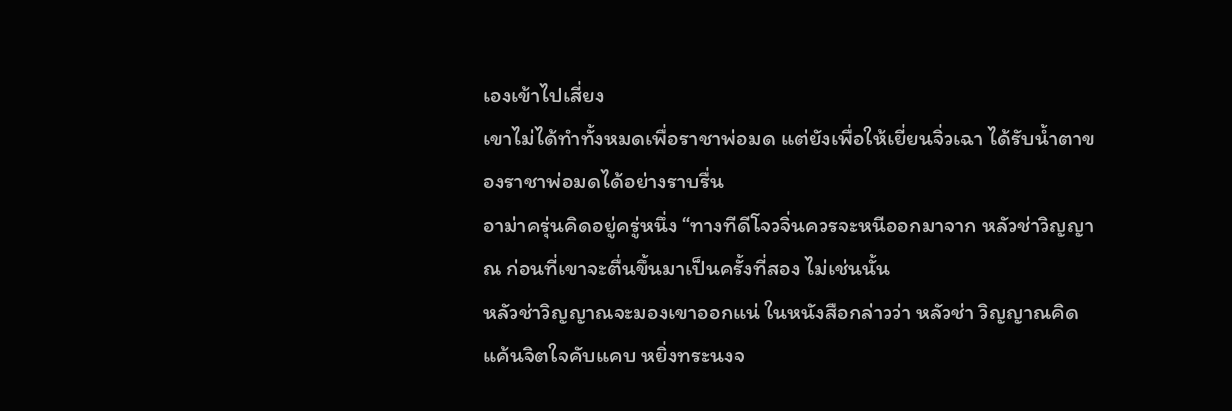เองเข้าไปเสี่ยง
เขาไม่ได้ทำทั้งหมดเพื่อราชาพ่อมด แต่ยังเพื่อให้เยี่ยนจิ่วเฉา ได้รับนํ้าตาของราชาพ่อมดได้อย่างราบรื่น
อาม่าครุ่นคิดอยู่ครู่หนึ่ง “ทางทีดีโจวจิ่นควรจะหนีออกมาจาก หลัวช่าวิญญาณ ก่อนที่เขาจะตื่นขึ้นมาเป็นครั้งที่สอง ไม่เช่นนั้น
หลัวช่าวิญญาณจะมองเขาออกแน่ ในหนังสือกล่าวว่า หลัวช่า วิญญาณคิดแค้นจิตใจคับแคบ หยิ่งทระนงจ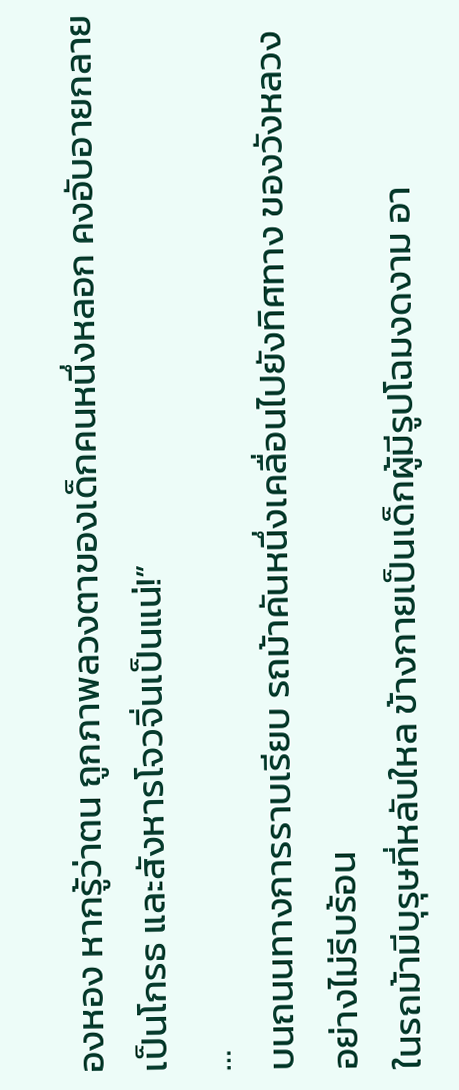องหอง หากรู้ว่าตน ถูกภาพลวงตาของเด็กคนหนึ่งหลอก คงอับอายกลายเป็นโกรธ และสังหารโจวจิ่นเป็นแน่!”
…
บนถนนทางการราบเรียบ รถม้าคันหนึ่งเคลื่อนไปยังทิศทาง ของวังหลวงอย่างไม่รีบร้อน
ในรถม้ามีบุรุษที่หลับใหล ข้างกายเป็นเด็กผู้มีรูปโฉมงดงาม อา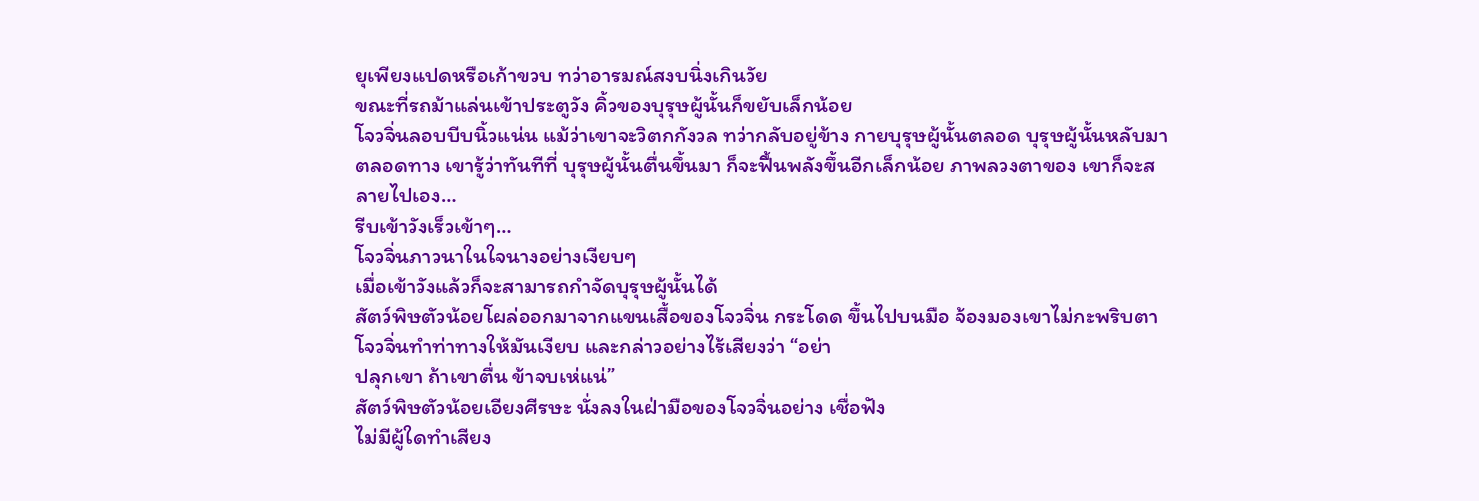ยุเพียงแปดหรือเก้าขวบ ทว่าอารมณ์สงบนิ่งเกินวัย
ขณะที่รถม้าแล่นเข้าประตูวัง คิ้วของบุรุษผู้นั้นก็ขยับเล็กน้อย
โจวจิ่นลอบบีบนิ้วแน่น แม้ว่าเขาจะวิตกกังวล ทว่ากลับอยู่ข้าง กายบุรุษผู้นั้นตลอด บุรุษผู้นั้นหลับมาตลอดทาง เขารู้ว่าทันทีที่ บุรุษผู้นั้นตื่นขึ้นมา ก็จะฟื้นพลังขึ้นอีกเล็กน้อย ภาพลวงตาของ เขาก็จะสลายไปเอง…
รีบเข้าวังเร็วเข้าๆ…
โจวจิ่นภาวนาในใจนางอย่างเงียบๆ
เมื่อเข้าวังแล้วก็จะสามารถกำจัดบุรุษผู้นั้นได้
สัตว์พิษตัวน้อยโผล่ออกมาจากแขนเสื้อของโจวจิ่น กระโดด ขึ้นไปบนมือ จ้องมองเขาไม่กะพริบตา
โจวจิ่นทำท่าทางให้มันเงียบ และกล่าวอย่างไร้เสียงว่า “อย่า
ปลุกเขา ถ้าเขาตื่น ข้าจบเห่แน่”
สัตว์พิษตัวน้อยเอียงศีรษะ นั่งลงในฝ่ามือของโจวจิ่นอย่าง เชื่อฟัง
ไม่มีผู้ใดทำเสียง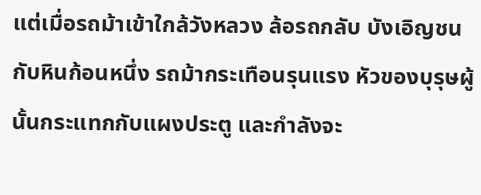แต่เมื่อรถม้าเข้าใกล้วังหลวง ล้อรถกลับ บังเอิญชนกับหินก้อนหนึ่ง รถม้ากระเทือนรุนแรง หัวของบุรุษผู้ นั้นกระแทกกับแผงประตู และกำลังจะ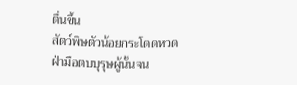ตื่นขึ้น
สัตว์พิษตัวน้อยกระโดดหวดฝ่ามือตบบุรุษผู้นั้นจน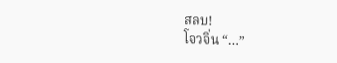สลบ!
โจวจิ่น “…”